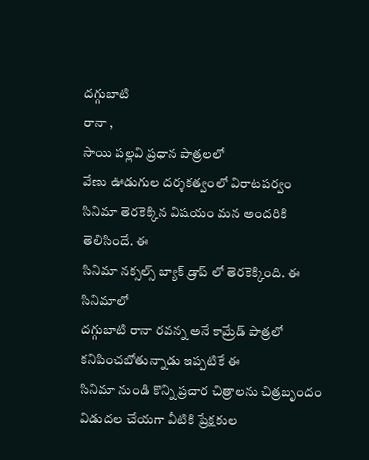దగ్గుబాటి
రానా ,
సాయి పల్లవి ప్రధాన పాత్రలలో
వేణు ఊడుగుల దర్శకత్వంలో విరాటపర్వం
సినిమా తెరకెక్కిన విషయం మన అందరికి తెలిసిందే. ఈ
సినిమా నక్సల్స్ బ్యాక్ డ్రాప్ లో తెరకెక్కింది. ఈ సినిమాలో
దగ్గుబాటి రానా రవన్న అనే కామ్రేడ్ పాత్రలో కనిపించబోతున్నాడు ఇప్పటికే ఈ
సినిమా నుండి కొన్ని ప్రచార చిత్రాలను చిత్రబృందం విడుదల చేయగా వీటికి ప్రేక్షకుల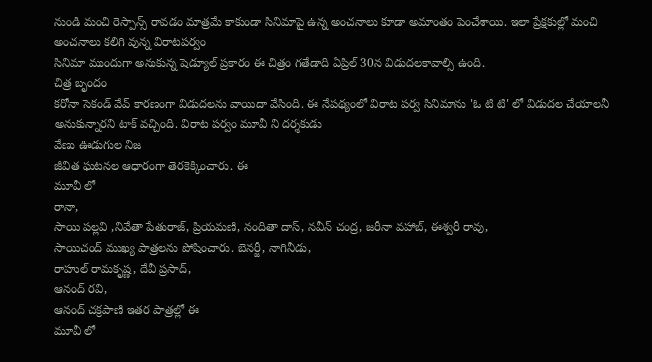నుండి మంచి రెస్పాన్స్ రావడం మాత్రమే కాకుండా సినిమాపై ఉన్న అంచనాలు కూడా అమాంతం పెంచేశాయి. ఇలా ప్రేక్షకుల్లో మంచి అంచనాలు కలిగి వున్న విరాటపర్వం
సినిమా ముందుగా అనుకున్న షెడ్యూల్ ప్రకారం ఈ చిత్రం గతేడాది ఏప్రిల్ 30న విడుదలకావాల్సి ఉంది.
చిత్ర బృందం
కరోనా సెకండ్ వేవ్ కారణంగా విడుదలను వాయిదా వేసింది. ఈ నేపథ్యంలో విరాట పర్వ సినిమాను 'ఓ టి టి' లో విడుదల చేయాలనీ అనుకున్నారని టాక్ వచ్చింది. విరాట పర్వం మూవీ ని దర్శకుడు
వేణు ఊడుగుల నిజ
జీవిత ఘటనల ఆధారంగా తెరకెక్కించారు. ఈ
మూవీ లో
రానా,
సాయి పల్లవి ,నివేతా పేతురాజ్, ప్రియమణి, నందితా దాస్, నవీన్ చంద్ర, జరీనా వహాబ్, ఈశ్వరీ రావు,
సాయిచంద్ ముఖ్య పాత్రలను పోషించారు. బెనర్జీ, నాగినీడు,
రాహుల్ రామకృష్ణ, దేవీ ప్రసాద్,
ఆనంద్ రవి,
ఆనంద్ చక్రపాణి ఇతర పాత్రల్లో ఈ
మూవీ లో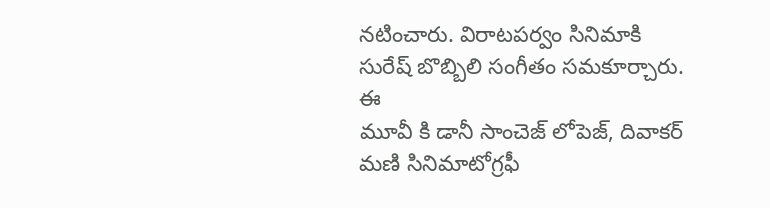నటించారు. విరాటపర్వం సినిమాకి
సురేష్ బొబ్బిలి సంగీతం సమకూర్చారు.
ఈ
మూవీ కి డానీ సాంచెజ్ లోపెజ్, దివాకర్ మణి సినిమాటోగ్రఫీ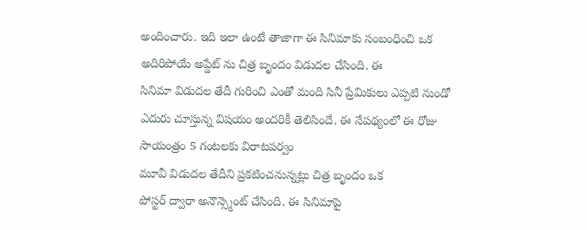అందించారు. ఇది ఇలా ఉంటే తాజాగా ఈ సినిమాకు సంబంధించి ఒక అదిరిపోయే అప్డేట్ ను చిత్ర బృందం విడుదల చేసింది. ఈ
సినిమా విడుదల తేదీ గురించి ఎంతో మంది సినీ ప్రేమికులు ఎప్పటి నుండో ఎదురు చూస్తున్న విషయం అందరికీ తెలిసిందే. ఈ నేపథ్యంలో ఈ రోజు సాయంత్రం 5 గంటలకు విరాటపర్వం
మూవీ విడుదల తేదీని ప్రకటించనున్నట్లు చిత్ర బృందం ఒక
పోస్టర్ ద్వారా అనౌన్స్మెంట్ చేసింది. ఈ సినిమాపై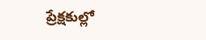ప్రేక్షకుల్లో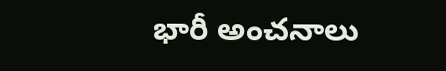భారీ అంచనాలు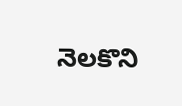నెలకొని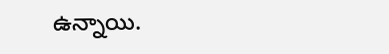ఉన్నాయి.